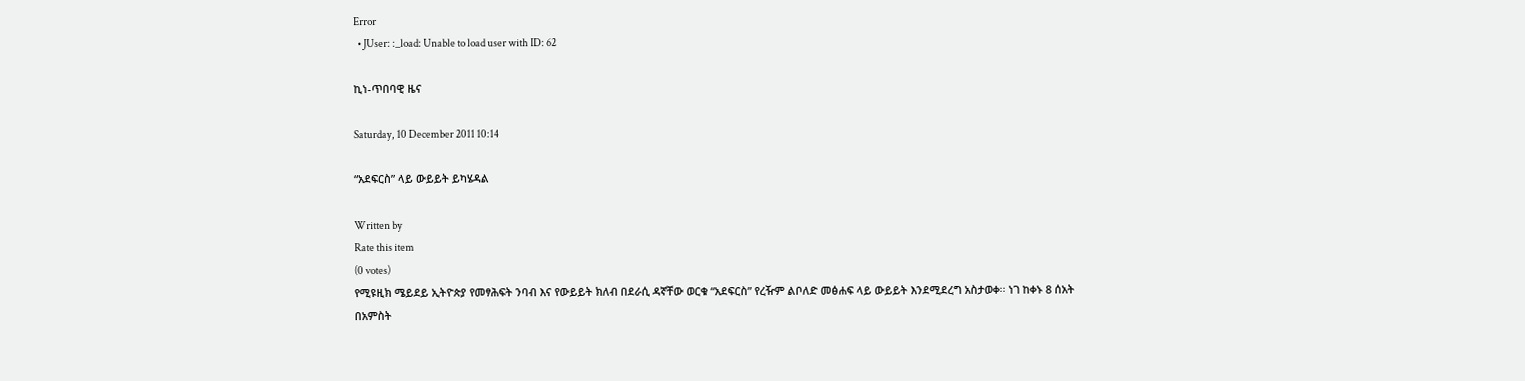Error
  • JUser: :_load: Unable to load user with ID: 62

ኪነ-ጥበባዊ ዜና

Saturday, 10 December 2011 10:14

“አደፍርስ” ላይ ውይይት ይካሄዳል

Written by
Rate this item
(0 votes)
የሚዩዚክ ሜይደይ ኢትዮጵያ የመፃሕፍት ንባብ እና የውይይት ክለብ በደራሲ ዳኛቸው ወርቁ “አደፍርስ” የረዥም ልቦለድ መፅሐፍ ላይ ውይይት እንደሚደረግ አስታወቀ፡፡ ነገ ከቀኑ 8 ሰአት በአምስት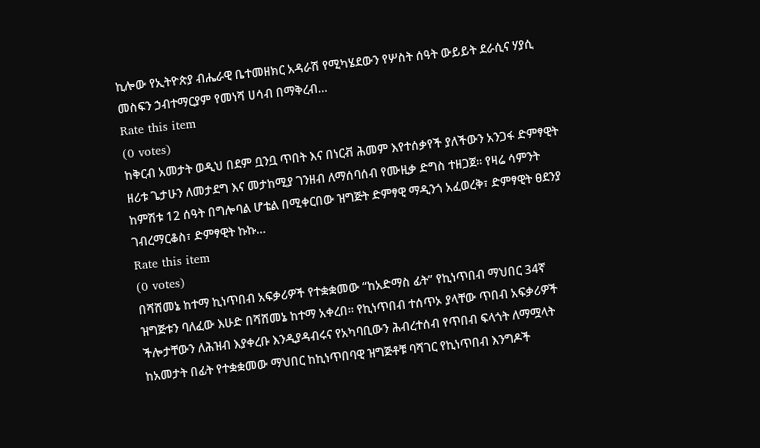ኪሎው የኢትዮጵያ ብሔራዊ ቤተመዘክር አዳራሽ የሚካሄደውን የሦስት ሰዓት ውይይት ደራሲና ሃያሲ መስፍን ኃብተማርያም የመነሻ ሀሳብ በማቅረብ…
Rate this item
(0 votes)
ከቅርብ አመታት ወዲህ በደም ቧንቧ ጥበት እና በነርቭ ሕመም እየተሰቃየች ያለችውን አንጋፋ ድምፃዊት ዘሪቱ ጌታሁን ለመታደግ እና መታከሚያ ገንዘብ ለማሰባሰብ የሙዚቃ ድግስ ተዘጋጀ፡፡ የዛሬ ሳምንት ከምሽቱ 12 ሰዓት በግሎባል ሆቴል በሚቀርበው ዝግጅት ድምፃዊ ማዲንጎ አፈወረቅ፣ ድምፃዊት ፀደንያ ገብረማርቆስ፣ ድምፃዊት ኩኩ…
Rate this item
(0 votes)
በሻሸመኔ ከተማ ኪነጥበብ አፍቃሪዎች የተቋቋመው “ከአድማስ ፊት” የኪነጥበብ ማህበር 34ኛ ዝግጅቱን ባለፈው እሁድ በሻሸመኔ ከተማ አቀረበ፡፡ የኪነጥበብ ተሰጥኦ ያላቸው ጥበብ አፍቃሪዎች ችሎታቸውን ለሕዝብ እያቀረቡ እንዲያዳብሩና የአካባቢውን ሕብረተሰብ የጥበብ ፍላጎት ለማሟላት ከአመታት በፊት የተቋቋመው ማህበር ከኪነጥበባዊ ዝግጅቶቹ ባሻገር የኪነጥበብ እንግዶች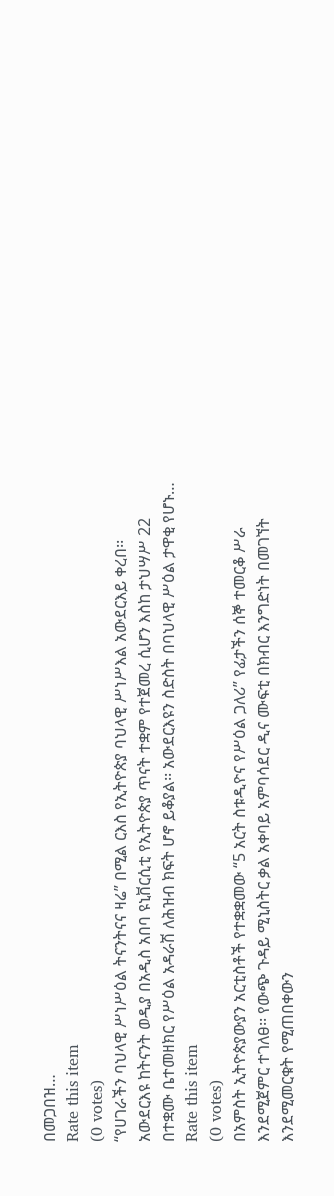በመጋበዝ…
Rate this item
(0 votes)
“የሀገራችን ባህላዊ ሥነሥዕል ትናንትናና ዛሬ” በሚል ርእስ የኢትዮጵያ ባህላዊ ሥነሥእል አውደርእይ ቀረበ፡፡ አውደርእዩ ከትናንት ወዲያ በአዲስ አበባ ዩኒቨርሲቲ የኢትዮጵያ ጥናት ተቋም የተጀመረ ሲሆን እስከ ታህሣሥ 22 በተቋሙ ቤተመዘክር የሥዕል አዳራሽ ለሕዝብ ክፍት ሆኖ ይቆያል፡፡ አውደርእዩን ስድስት በባህላዊ ሥዕል ታዋቂ የሆኑ…
Rate this item
(0 votes)
በአምስት ኢትዮጵያውያን አርቲስቶች የተቋቋመው “5 አርት ስቱዲዮና የሥዕል ጋለሪ” የፊታችን ሰኞ ተመርቆ ሥራ እንደሚጀምር ተገለፀ፡፡ የውጭ ጉዳይ ሚኒስትር ቃል አቀባይ አምባሳደር ዲና ሙፍቲ በክብር እንግድነት በመገኘት እንደሚመርቁት የሚጠበቀውን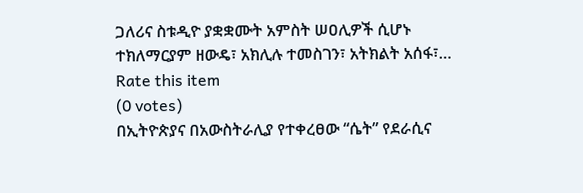ጋለሪና ስቱዲዮ ያቋቋሙት አምስት ሠዐሊዎች ሲሆኑ ተክለማርያም ዘውዴ፣ አክሊሉ ተመስገን፣ አትክልት አሰፋ፣…
Rate this item
(0 votes)
በኢትዮጵያና በአውስትራሊያ የተቀረፀው “ሴት” የደራሲና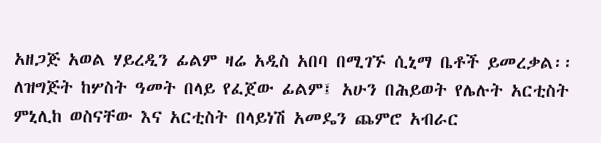አዘጋጅ አወል ሃይረዲን ፊልም ዛሬ አዲስ አበባ በሚገኙ ሲኒማ ቤቶች ይመረቃል፡፡ ለዝግጅት ከሦስት ዓመት በላይ የፈጀው ፊልም፤ አሁን በሕይወት የሌሉት አርቲስት ምኒሊከ ወስናቸው እና አርቲስት በላይነሽ አመዴን ጨምሮ አብራር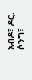አብዶ፣ ዶር. ሶንግ፣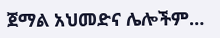ጀማል አህመድና ሌሎችም…